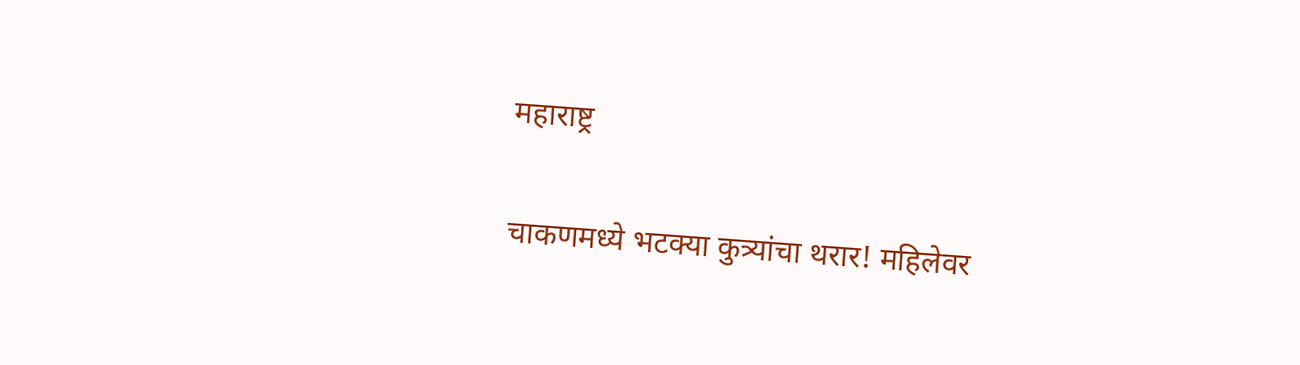महाराष्ट्र

चाकणमध्ये भटक्या कुत्र्यांचा थरार! महिलेवर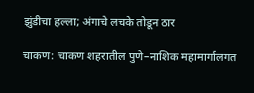झुंडीचा हल्ला; अंगाचे लचके तोडून ठार

चाकण: चाकण शहरातील पुणे–नाशिक महामार्गालगत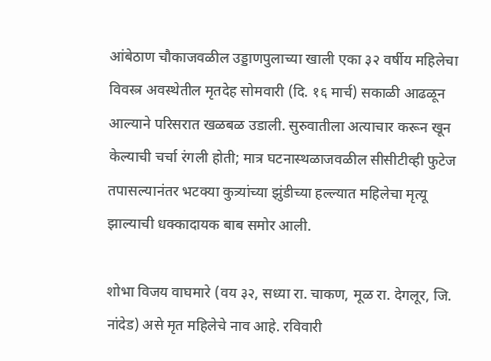आंबेठाण चौकाजवळील उड्डाणपुलाच्या खाली एका ३२ वर्षीय महिलेचा विवस्त्र अवस्थेतील मृतदेह सोमवारी (दि. १६ मार्च) सकाळी आढळून आल्याने परिसरात खळबळ उडाली. सुरुवातीला अत्याचार करून खून केल्याची चर्चा रंगली होती; मात्र घटनास्थळाजवळील सीसीटीव्ही फुटेज तपासल्यानंतर भटक्या कुत्र्यांच्या झुंडीच्या हल्ल्यात महिलेचा मृत्यू झाल्याची धक्कादायक बाब समोर आली.

शोभा विजय वाघमारे (वय ३२, सध्या रा. चाकण, मूळ रा. देगलूर, जि. नांदेड) असे मृत महिलेचे नाव आहे. रविवारी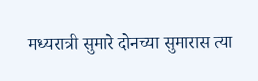मध्यरात्री सुमारे दोनच्या सुमारास त्या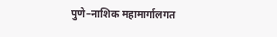पुणे–नाशिक महामार्गालगत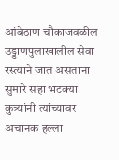आंबेठाण चौकाजवळील उड्डाणपुलाखालील सेवा रस्त्याने जात असताना सुमारे सहा भटक्या कुत्र्यांनी त्यांच्यावर अचानक हल्ला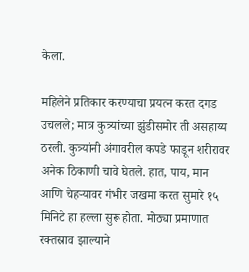केला.

महिलेने प्रतिकार करण्याचा प्रयत्न करत दगड उचलले; मात्र कुत्र्यांच्या झुंडीसमोर ती असहाय्य ठरली. कुत्र्यांनी अंगावरील कपडे फाडून शरीरावर अनेक ठिकाणी चावे घेतले. हात, पाय, मान आणि चेहऱ्यावर गंभीर जखमा करत सुमारे १५ मिनिटे हा हल्ला सुरू होता. मोठ्या प्रमाणात रक्तस्राव झाल्याने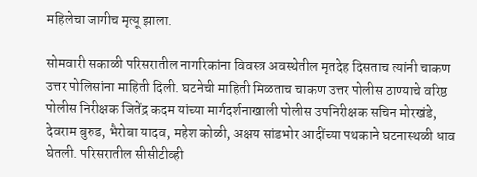महिलेचा जागीच मृत्यू झाला.

सोमवारी सकाळी परिसरातील नागरिकांना विवस्त्र अवस्थेतील मृतदेह दिसताच त्यांनी चाकण उत्तर पोलिसांना माहिती दिली. घटनेची माहिती मिळताच चाकण उत्तर पोलीस ठाण्याचे वरिष्ठ पोलीस निरीक्षक जितेंद्र कदम यांच्या मार्गदर्शनाखाली पोलीस उपनिरीक्षक सचिन मोरखंडे, देवराम बुरुड, भैरोबा यादव, महेश कोळी, अक्षय सांडभोर आदींच्या पथकाने घटनास्थळी धाव घेतली. परिसरातील सीसीटीव्ही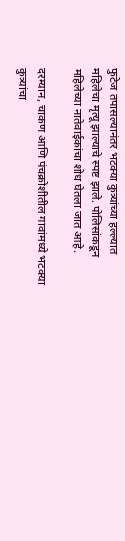फुटेज तपासल्यानंतर भटक्या कुत्र्यांच्या हल्ल्यात महिलेचा मृत्यू झाल्याचे स्पष्ट झाले. पोलिसांकडून महिलेच्या नातेवाईकांचा शोध घेतला जात आहे.

दरम्यान, चाकण आणि पंचक्रोशीतील गावांमध्ये भटक्या कुत्र्यांचा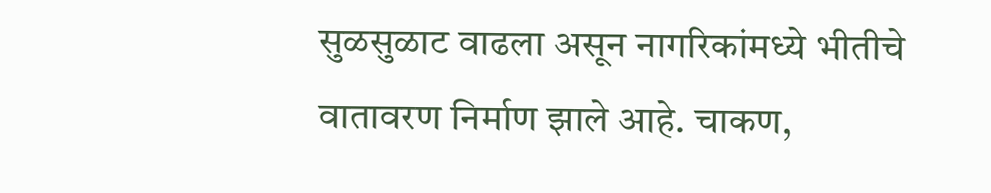सुळसुळाट वाढला असून नागरिकांमध्ये भीतीचे वातावरण निर्माण झाले आहे. चाकण,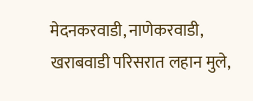मेदनकरवाडी, नाणेकरवाडी, खराबवाडी परिसरात लहान मुले,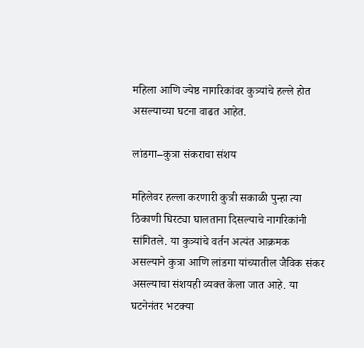महिला आणि ज्येष्ठ नागरिकांवर कुत्र्यांचे हल्ले होत असल्याच्या घटना वाढत आहेत.

लांडगा–कुत्रा संकराचा संशय

महिलेवर हल्ला करणारी कुत्री सकाळी पुन्हा त्या ठिकाणी घिरट्या घालताना दिसल्याचे नागरिकांनी सांगितले. या कुत्र्यांचे वर्तन अत्यंत आक्रमक असल्याने कुत्रा आणि लांडगा यांच्यातील जैविक संकर असल्याचा संशयही व्यक्त केला जात आहे. या घटनेनंतर भटक्या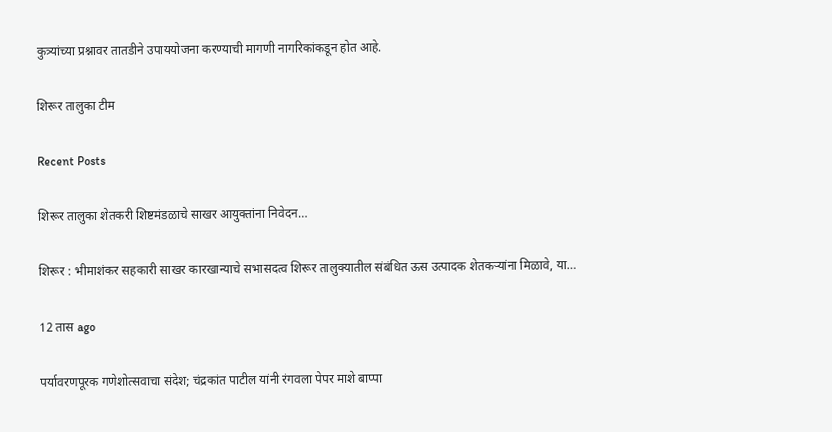कुत्र्यांच्या प्रश्नावर तातडीने उपाययोजना करण्याची मागणी नागरिकांकडून होत आहे.

शिरूर तालुका टीम

Recent Posts

शिरूर तालुका शेतकरी शिष्टमंडळाचे साखर आयुक्तांना निवेदन…

शिरूर : भीमाशंकर सहकारी साखर कारखान्याचे सभासदत्व शिरूर तालुक्यातील संबंधित ऊस उत्पादक शेतकऱ्यांना मिळावे, या…

12 तास ago

पर्यावरणपूरक गणेशोत्सवाचा संदेश; चंद्रकांत पाटील यांनी रंगवला पेपर माशे बाप्पा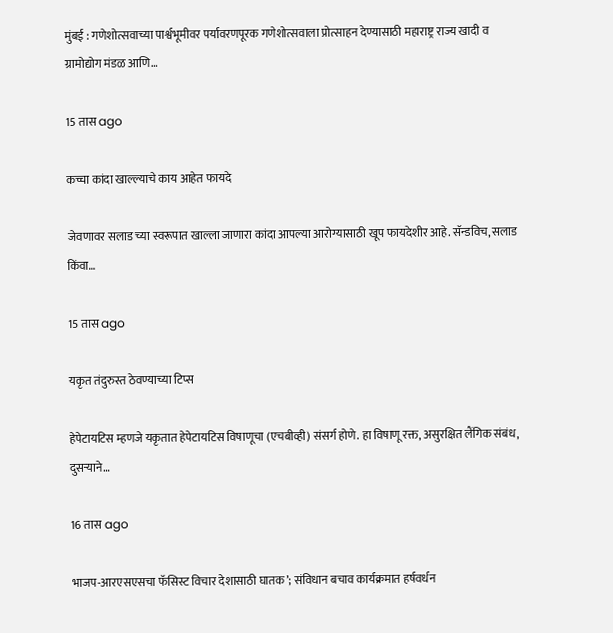मुंबई : गणेशोत्सवाच्या पार्श्वभूमीवर पर्यावरणपूरक गणेशोत्सवाला प्रोत्साहन देण्यासाठी महाराष्ट्र राज्य खादी व ग्रामोद्योग मंडळ आणि…

15 तास ago

कच्चा कांदा खाल्ल्याचे काय आहेत फायदे

जेवणावर सलाड च्या स्वरूपात खाल्ला जाणारा कांदा आपल्या आरोग्यासाठी खूप फायदेशीर आहे. सॅन्डविच, सलाड किंवा…

15 तास ago

यकृत तंदुरुस्त ठेवण्याच्या टिप्स

हेपेटायटिस म्हणजे यकृतात हेपेटायटिस विषाणूचा (एचबीव्ही) संसर्ग होणे. हा विषाणू रक्त, असुरक्षित लैंगिक संबंध, दुसर्‍याने…

16 तास ago

भाजप-आरएसएसचा फॅसिस्ट विचार देशासाठी घातक’; संविधान बचाव कार्यक्रमात हर्षवर्धन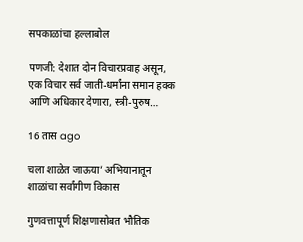सपकाळांचा हल्लाबोल

पणजी: देशात दोन विचारप्रवाह असून, एक विचार सर्व जाती-धर्मांना समान हक्क आणि अधिकार देणारा, स्त्री-पुरुष…

16 तास ago

चला शाळेत जाऊया’ अभियानातून शाळांचा सर्वांगीण विकास

गुणवत्तापूर्ण शिक्षणासोबत भौतिक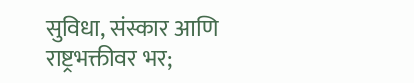सुविधा, संस्कार आणि राष्ट्रभक्तीवर भर;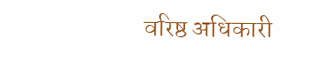वरिष्ठ अधिकारी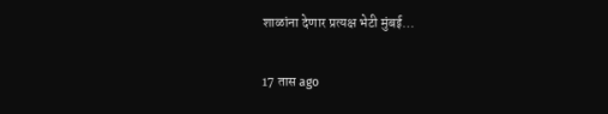शाळांना देणार प्रत्यक्ष भेटी मुंबई…

17 तास ago